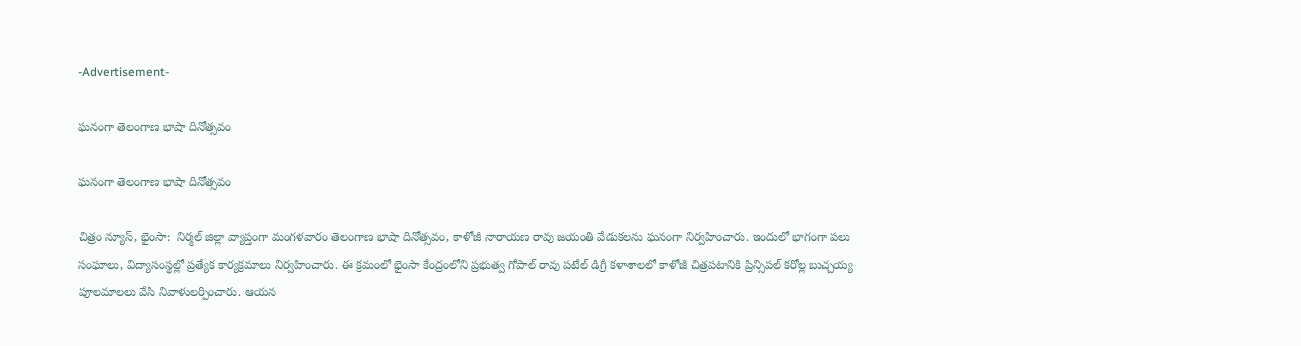-Advertisement-

ఘనంగా తెలంగాణ భాషా దినోత్సవం

ఘనంగా తెలంగాణ భాషా దినోత్సవం

చిత్రం న్యూస్, భైంసా:  నిర్మల్ జిల్లా వ్యాప్తంగా మంగళవారం తెలంగాణ భాషా దినోత్సవం, కాళోజీ నారాయణ రావు జయంతి వేడుకలను ఘనంగా నిర్వహించారు. ఇందులో భాగంగా పలు సంఘాలు, విద్యాసంస్థల్లో ప్రత్యేక కార్యక్రమాలు నిర్వహించారు. ఈ క్రమంలో భైంసా కేంద్రంలోని ప్రభుత్వ గోపాల్ రావు పటేల్ డిగ్రీ కళాశాలలో కాళోజీ చిత్రపటానికి ప్రిన్సిపల్‌ కరోల్ల బుచ్చయ్య పూలమాలలు వేసి నివాళులర్పించారు. ఆయన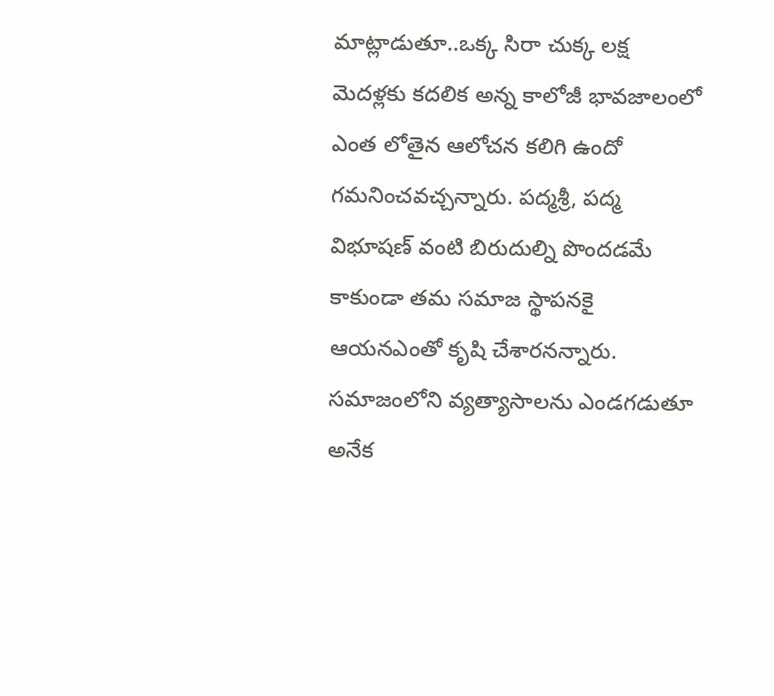మాట్లాడుతూ..ఒక్క సిరా చుక్క లక్ష మెదళ్లకు కదలిక అన్న కాలోజీ భావజాలంలో ఎంత లోతైన ఆలోచన కలిగి ఉందో గమనించవచ్చన్నారు. పద్మశ్రీ, పద్మ విభూషణ్ వంటి బిరుదుల్ని పొందడమే కాకుండా తమ సమాజ స్థాపనకై ఆయనఎంతో కృషి చేశారనన్నారు.  సమాజంలోని వ్యత్యాసాలను ఎండగడుతూ అనేక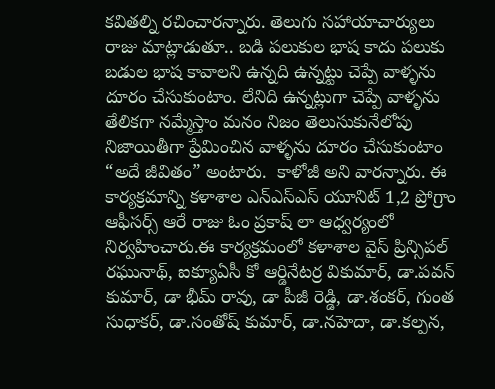కవితల్ని రచించారన్నారు. తెలుగు సహాయాచార్యులు రాజు మాట్లాడుతూ.. బడి పలుకుల భాష కాదు పలుకు బడుల భాష కావాలని ఉన్నది ఉన్నట్టు చెప్పే వాళ్ళను దూరం చేసుకుంటాం. లేనిది ఉన్నట్లుగా చెప్పే వాళ్ళను తేలికగా నమ్మేస్తాం మనం నిజం తెలుసుకునేలోపు నిజాయితీగా ప్రేమించిన వాళ్ళను దూరం చేసుకుంటాం “అదే జీవితం” అంటారు.  కాళోజీ అని వారన్నారు. ఈ కార్యక్రమాన్ని కళాశాల ఎన్ఎస్ఎస్ యూనిట్ 1,2 ప్రోగ్రాం ఆఫీసర్స్ ఆరే రాజు ఓం ప్రకాష్ లా ఆధ్వర్యంలో నిర్వహించారు.ఈ కార్యక్రమంలో కళాశాల వైస్ ప్రిన్సిపల్ రఘునాథ్, ఐక్యూఏసీ కో ఆర్డినేటర్ర వికుమార్, డా.పవన్ కుమార్, డా భీమ్ రావు, డా పీజీ రెడ్డి, డా.శంకర్, గుంత సుధాకర్, డా.సంతోష్ కుమార్, డా.నహెదా, డా.కల్పన,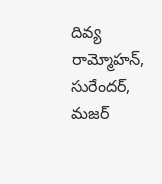దివ్య రామ్మోహన్, సురేందర్, మజర్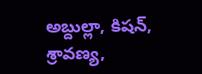అబ్దుల్లా, కిషన్, శ్రావణ్య,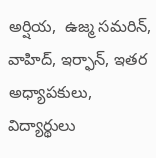అర్షియ,  ఉజ్మ సమరిన్, వాహిద్, ఇర్ఫాన్, ఇతర అధ్యాపకులు, విద్యార్థులు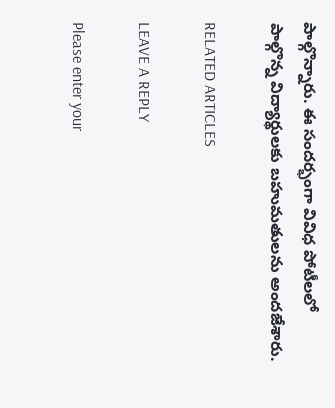పాల్గొన్నారు. ఈ సందర్భంగా వివిధ పోటీలలో పాల్గొన్న విద్యార్థులకు బహుమతులను అందజేశారు.

RELATED ARTICLES

LEAVE A REPLY

Please enter your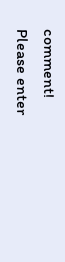comment!
Please enter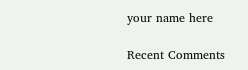your name here

Recent Comments